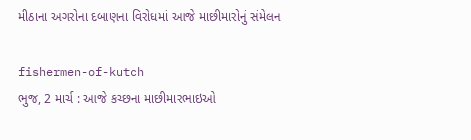મીઠાના અગરોના દબાણના વિરોધમાં આજે માછીમારોનું સંમેલન

fishermen-of-kutch
ભુજ, 2 માર્ચ : આજે કચ્છના માછીમારભાઇઓ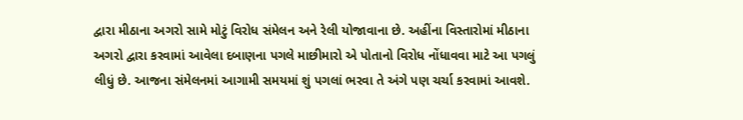દ્વારા મીઠાના અગરો સામે મોટું વિરોધ સંમેલન અને રેલી યોજાવાના છે. અહીંના વિસ્તારોમાં મીઠાના અગરો દ્વારા કરવામાં આવેલા દબાણના પગલે માછીમારો એ પોતાનો વિરોધ નોંધાવવા માટે આ પગલું લીધું છે. આજના સંમેલનમાં આગામી સમયમાં શું પગલાં ભરવા તે અંગે પણ ચર્ચા કરવામાં આવશે.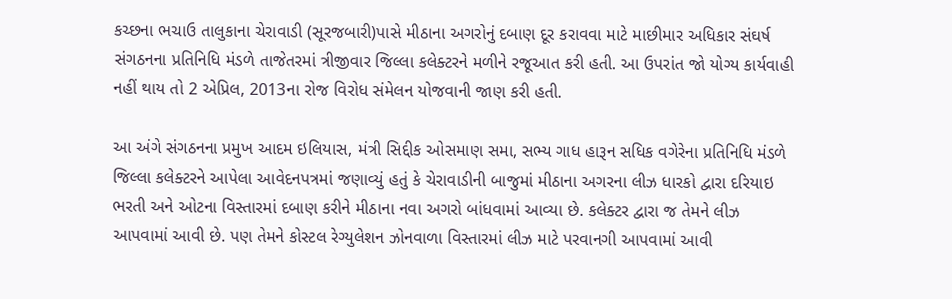કચ્છના ભચાઉ તાલુકાના ચેરાવાડી (સૂરજબારી)પાસે મીઠાના અગરોનું દબાણ દૂર કરાવવા માટે માછીમાર અધિકાર સંઘર્ષ સંગઠનના પ્રતિનિધિ મંડળે તાજેતરમાં ત્રીજીવાર જિલ્લા કલેક્ટરને મળીને રજૂઆત કરી હતી. આ ઉપરાંત જો યોગ્ય કાર્યવાહી નહીં થાય તો 2 એપ્રિલ, 2013ના રોજ વિરોધ સંમેલન યોજવાની જાણ કરી હતી.

આ અંગે સંગઠનના પ્રમુખ આદમ ઇલિયાસ, મંત્રી સિદ્દીક ઓસમાણ સમા, સભ્ય ગાધ હારૂન સધિક વગેરેના પ્રતિનિધિ મંડળે જિલ્લા કલેક્ટરને આપેલા આવેદનપત્રમાં જણાવ્યું હતું કે ચેરાવાડીની બાજુમાં મીઠાના અગરના લીઝ ધારકો દ્વારા દરિયાઇ ભરતી અને ઓટના વિસ્તારમાં દબાણ કરીને મીઠાના નવા અગરો બાંધવામાં આવ્યા છે. કલેક્ટર દ્વારા જ તેમને લીઝ આપવામાં આવી છે. પણ તેમને કોસ્ટલ રેગ્યુલેશન ઝોનવાળા વિસ્તારમાં લીઝ માટે પરવાનગી આપવામાં આવી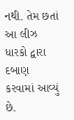નથી. તેમ છતાં આ લીઝ ધારકો દ્વારા દબાણ કરવામાં આવ્યું છે.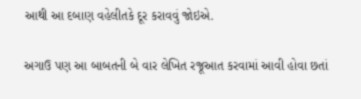આથી આ દબાણ વહેલીતકે દૂર કરાવવું જોઇએ.

અગાઉ પણ આ બાબતની બે વાર લેખિત રજૂઆત કરવામાં આવી હોવા છતાં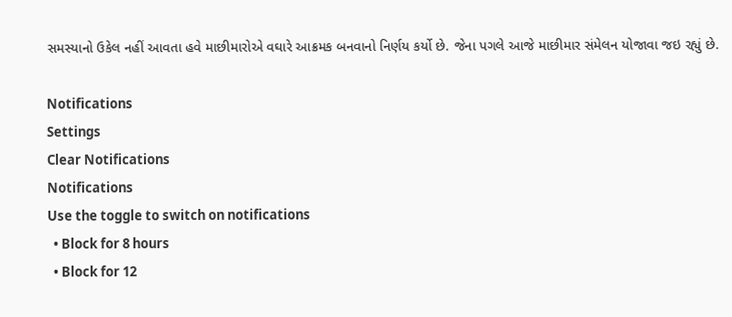સમસ્યાનો ઉકેલ નહીં આવતા હવે માછીમારોએ વઘારે આક્રમક બનવાનો નિર્ણય કર્યો છે. જેના પગલે આજે માછીમાર સંમેલન યોજાવા જઇ રહ્યું છે.

Notifications
Settings
Clear Notifications
Notifications
Use the toggle to switch on notifications
  • Block for 8 hours
  • Block for 12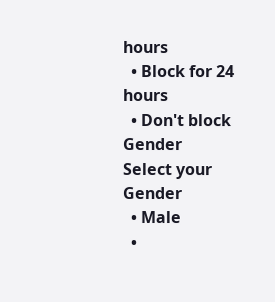hours
  • Block for 24 hours
  • Don't block
Gender
Select your Gender
  • Male
  •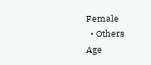Female
  • Others
Age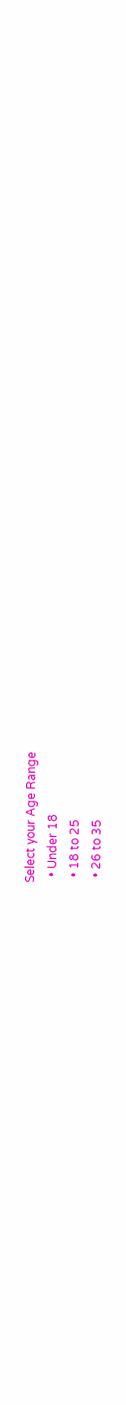Select your Age Range
  • Under 18
  • 18 to 25
  • 26 to 35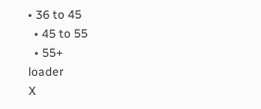• 36 to 45
  • 45 to 55
  • 55+
loader
X